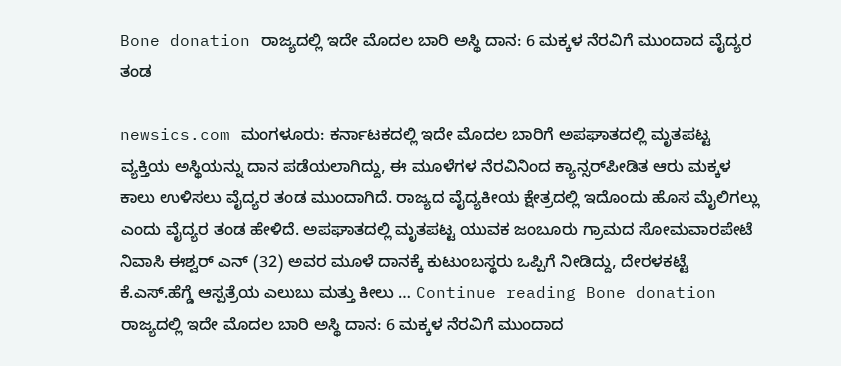Bone donation ರಾಜ್ಯದಲ್ಲಿ ಇದೇ ಮೊದಲ ಬಾರಿ ಅಸ್ಥಿ ದಾನ: 6 ಮಕ್ಕಳ ನೆರವಿಗೆ ಮುಂದಾದ ವೈದ್ಯರ ತಂಡ

newsics.com ಮಂಗಳೂರು: ಕರ್ನಾಟಕದಲ್ಲಿ ಇದೇ ಮೊದಲ ಬಾರಿಗೆ ಅಪಘಾತದಲ್ಲಿ ಮೃತಪಟ್ಟ ವ್ಯಕ್ತಿಯ ಅಸ್ಥಿಯನ್ನು ದಾನ ಪಡೆಯಲಾಗಿದ್ದು, ಈ‌ ಮೂಳೆಗಳ ನೆರವಿನಿಂದ ಕ್ಯಾನ್ಸರ್‌ಪೀಡಿತ ಆರು ಮಕ್ಕಳ ಕಾಲು ಉಳಿಸಲು ವೈದ್ಯರ ತಂಡ ಮುಂದಾಗಿದೆ. ರಾಜ್ಯದ ವೈದ್ಯಕೀಯ ಕ್ಷೇತ್ರದಲ್ಲಿ ಇದೊಂದು ಹೊಸ ಮೈಲಿಗಲ್ಲು ಎಂದು ವೈದ್ಯರ ತಂಡ ಹೇಳಿದೆ. ಅಪಘಾತದಲ್ಲಿ ಮೃತಪಟ್ಟ ಯುವಕ ಜಂಬೂರು ಗ್ರಾಮದ ಸೋಮವಾರಪೇಟೆ ನಿವಾಸಿ ಈಶ್ವರ್ ಎನ್ (32) ಅವರ ಮೂಳೆ ದಾನಕ್ಕೆ ಕುಟುಂಬಸ್ಥರು ಒಪ್ಪಿಗೆ ನೀಡಿದ್ದು, ದೇರಳಕಟ್ಟೆ ಕೆ.ಎಸ್.ಹೆಗ್ಡೆ ಆಸ್ಪತ್ರೆಯ ಎಲುಬು ಮತ್ತು ಕೀಲು … Continue reading Bone donation ರಾಜ್ಯದಲ್ಲಿ ಇದೇ ಮೊದಲ ಬಾರಿ ಅಸ್ಥಿ ದಾನ: 6 ಮಕ್ಕಳ ನೆರವಿಗೆ ಮುಂದಾದ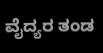ವೈದ್ಯರ ತಂಡ